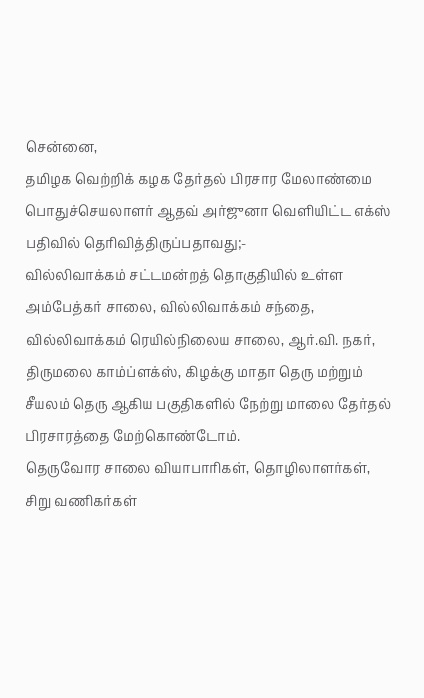சென்னை,
தமிழக வெற்றிக் கழக தேர்தல் பிரசார மேலாண்மை பொதுச்செயலாளர் ஆதவ் அர்ஜுனா வெளியிட்ட எக்ஸ் பதிவில் தெரிவித்திருப்பதாவது;-
வில்லிவாக்கம் சட்டமன்றத் தொகுதியில் உள்ள அம்பேத்கர் சாலை, வில்லிவாக்கம் சந்தை, வில்லிவாக்கம் ரெயில்நிலைய சாலை, ஆர்.வி. நகர், திருமலை காம்ப்ளக்ஸ், கிழக்கு மாதா தெரு மற்றும் சீயலம் தெரு ஆகிய பகுதிகளில் நேற்று மாலை தேர்தல் பிரசாரத்தை மேற்கொண்டோம்.
தெருவோர சாலை வியாபாரிகள், தொழிலாளர்கள், சிறு வணிகர்கள்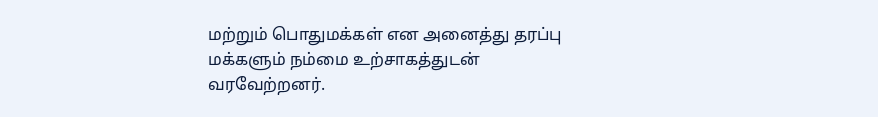மற்றும் பொதுமக்கள் என அனைத்து தரப்பு மக்களும் நம்மை உற்சாகத்துடன் வரவேற்றனர்.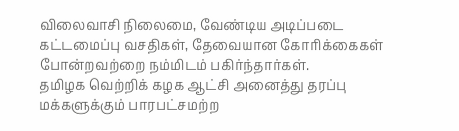விலைவாசி நிலைமை, வேண்டிய அடிப்படை கட்டமைப்பு வசதிகள், தேவையான கோரிக்கைகள் போன்றவற்றை நம்மிடம் பகிர்ந்தார்கள்.
தமிழக வெற்றிக் கழக ஆட்சி அனைத்து தரப்பு மக்களுக்கும் பாரபட்சமற்ற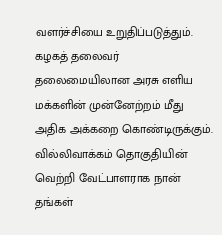வளர்ச்சியை உறுதிப்படுத்தும். கழகத் தலைவர் தலைமையிலான அரசு எளிய மக்களின் முன்னேற்றம் மீது அதிக அக்கறை கொண்டிருக்கும். வில்லிவாக்கம் தொகுதியின் வெற்றி வேட்பாளராக நான் தங்கள்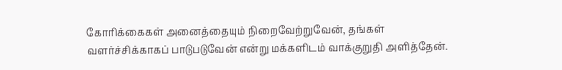கோரிக்கைகள் அனைத்தையும் நிறைவேற்றுவேன், தங்கள் வளர்ச்சிக்காகப் பாடுபடுவேன் என்று மக்களிடம் வாக்குறுதி அளித்தேன்.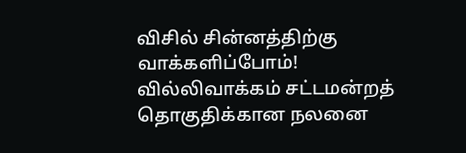விசில் சின்னத்திற்கு வாக்களிப்போம்!
வில்லிவாக்கம் சட்டமன்றத் தொகுதிக்கான நலனை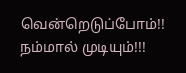வென்றெடுப்போம்!!
நம்மால் முடியும்!!!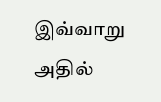இவ்வாறு அதில்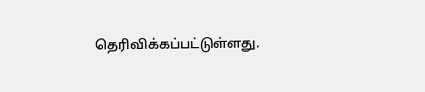தெரிவிக்கப்பட்டுள்ளது.